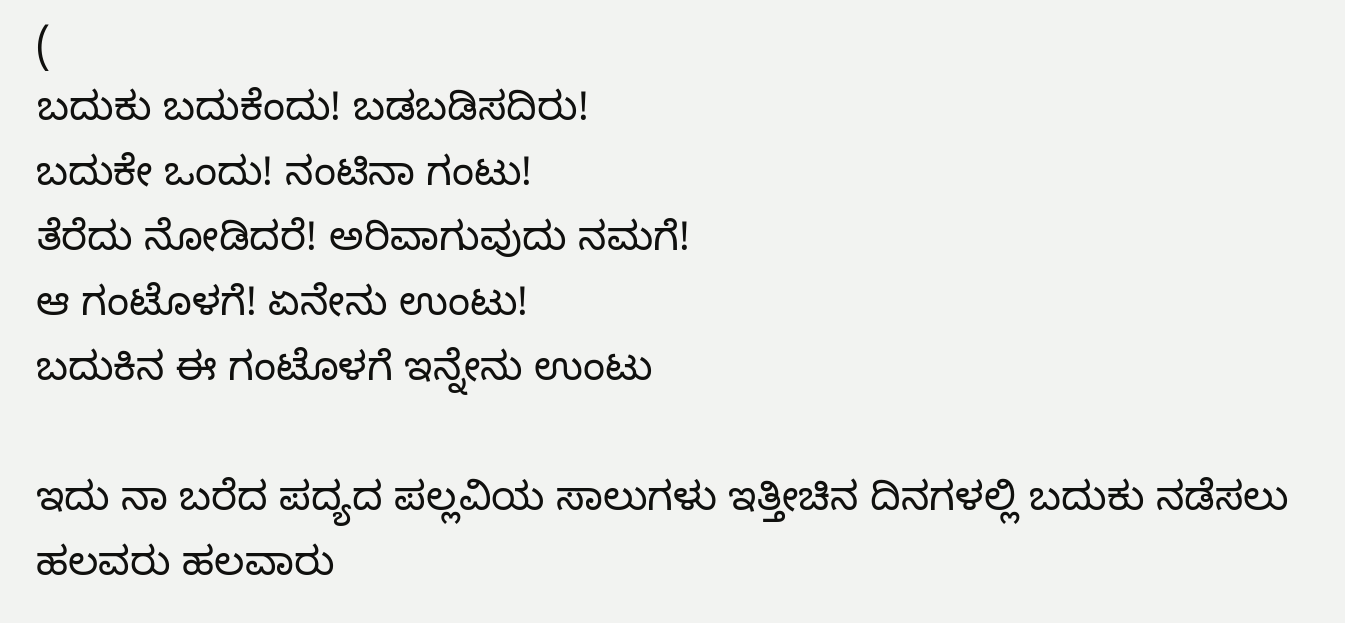(
ಬದುಕು ಬದುಕೆಂದು! ಬಡಬಡಿಸದಿರು!
ಬದುಕೇ ಒಂದು! ನಂಟಿನಾ ಗಂಟು!
ತೆರೆದು ನೋಡಿದರೆ! ಅರಿವಾಗುವುದು ನಮಗೆ!
ಆ ಗಂಟೊಳಗೆ! ಏನೇನು ಉಂಟು!
ಬದುಕಿನ ಈ ಗಂಟೊಳಗೆ ಇನ್ನೇನು ಉಂಟು

ಇದು ನಾ ಬರೆದ ಪದ್ಯದ ಪಲ್ಲವಿಯ ಸಾಲುಗಳು ಇತ್ತೀಚಿನ ದಿನಗಳಲ್ಲಿ ಬದುಕು ನಡೆಸಲು ಹಲವರು ಹಲವಾರು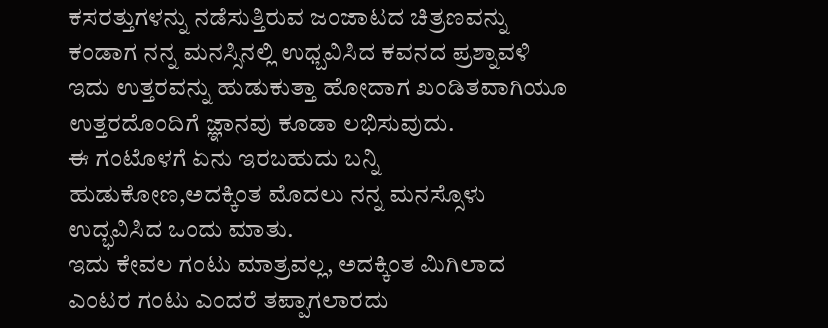ಕಸರತ್ತುಗಳನ್ನು ನಡೆಸುತ್ತಿರುವ ಜಂಜಾಟದ ಚಿತ್ರಣವನ್ನು ಕಂಡಾಗ ನನ್ನ ಮನಸ್ಸಿನಲ್ಲಿ ಉಧ್ಬವಿಸಿದ ಕವನದ ಪ್ರಶ್ನಾವಳಿ ಇದು ಉತ್ತರವನ್ನು ಹುಡುಕುತ್ತಾ ಹೋದಾಗ ಖಂಡಿತವಾಗಿಯೂ ಉತ್ತರದೊಂದಿಗೆ ಜ್ಞಾನವು ಕೂಡಾ ಲಭಿಸುವುದು.
ಈ ಗಂಟೊಳಗೆ ಏನು ಇರಬಹುದು ಬನ್ನಿ ಹುಡುಕೋಣ,ಅದಕ್ಕಿಂತ ಮೊದಲು ನನ್ನ ಮನಸ್ಸೊಳು ಉದ್ಭವಿಸಿದ ಒಂದು ಮಾತು.
ಇದು ಕೇವಲ ಗಂಟು ಮಾತ್ರವಲ್ಲ, ಅದಕ್ಕಿಂತ ಮಿಗಿಲಾದ ಎಂಟರ ಗಂಟು ಎಂದರೆ ತಪ್ಪಾಗಲಾರದು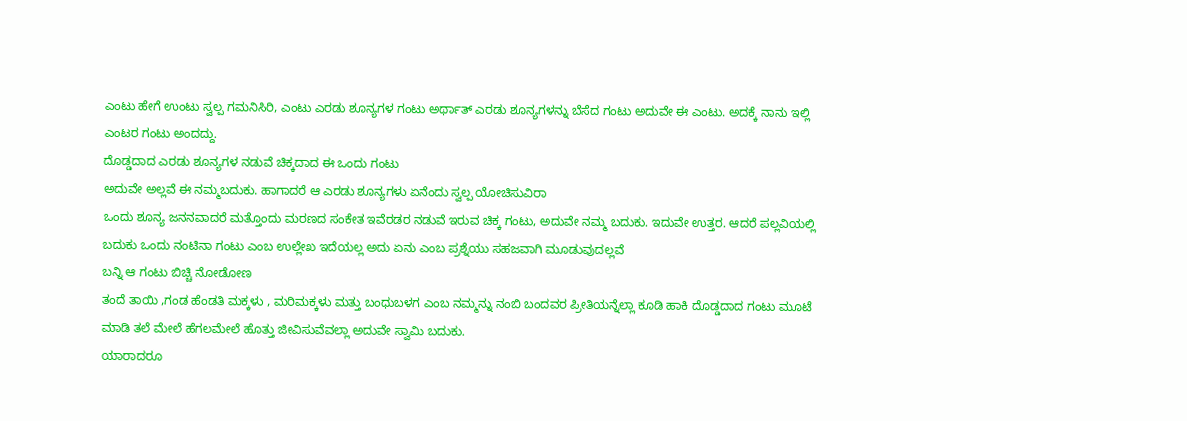ಎಂಟು ಹೇಗೆ ಉಂಟು ಸ್ವಲ್ಪ ಗಮನಿಸಿರಿ, ಎಂಟು ಎರಡು ಶೂನ್ಯಗಳ ಗಂಟು ಅರ್ಥಾತ್ ಎರಡು ಶೂನ್ಯಗಳನ್ನು ಬೆಸೆದ ಗಂಟು ಅದುವೇ ಈ ಎಂಟು. ಅದಕ್ಕೆ ನಾನು ಇಲ್ಲಿ ಎಂಟರ ಗಂಟು ಅಂದದ್ದು.
ದೊಡ್ಡದಾದ ಎರಡು ಶೂನ್ಯಗಳ ನಡುವೆ ಚಿಕ್ಕದಾದ ಈ ಒಂದು ಗಂಟು
ಅದುವೇ ಅಲ್ಲವೆ ಈ ನಮ್ಮಬದುಕು. ಹಾಗಾದರೆ ಆ ಎರಡು ಶೂನ್ಯಗಳು ಏನೆಂದು ಸ್ವಲ್ಪ ಯೋಚಿಸುವಿರಾ
ಒಂದು ಶೂನ್ಯ ಜನನವಾದರೆ ಮತ್ತೊಂದು ಮರಣದ ಸಂಕೇತ ಇವೆರಡರ ನಡುವೆ ಇರುವ ಚಿಕ್ಕ ಗಂಟು, ಅದುವೇ ನಮ್ಮ ಬದುಕು. ಇದುವೇ ಉತ್ತರ. ಆದರೆ ಪಲ್ಲವಿಯಲ್ಲಿ ಬದುಕು ಒಂದು ನಂಟಿನಾ ಗಂಟು ಎಂಬ ಉಲ್ಲೇಖ ಇದೆಯಲ್ಲ ಅದು ಏನು ಎಂಬ ಪ್ರಶ್ನೆಯು ಸಹಜವಾಗಿ ಮೂಡುವುದಲ್ಲವೆ
ಬನ್ನಿ ಆ ಗಂಟು ಬಿಚ್ಚಿ ನೋಡೋಣ
ತಂದೆ ತಾಯಿ ,ಗಂಡ ಹೆಂಡತಿ ಮಕ್ಕಳು , ಮರಿಮಕ್ಕಳು ಮತ್ತು ಬಂಧುಬಳಗ ಎಂಬ ನಮ್ಮನ್ನು ನಂಬಿ ಬಂದವರ ಪ್ರೀತಿಯನ್ನೆಲ್ಲಾ ಕೂಡಿ ಹಾಕಿ ದೊಡ್ಡದಾದ ಗಂಟು ಮೂಟೆ ಮಾಡಿ ತಲೆ ಮೇಲೆ ಹೆಗಲಮೇಲೆ ಹೊತ್ತು ಜೀವಿಸುವೆವಲ್ಲಾ ಅದುವೇ ಸ್ವಾಮಿ ಬದುಕು.
ಯಾರಾದರೂ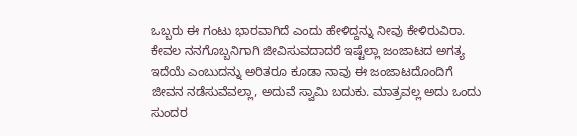ಒಬ್ಬರು ಈ ಗಂಟು ಭಾರವಾಗಿದೆ ಎಂದು ಹೇಳಿದ್ದನ್ನು ನೀವು ಕೇಳಿರುವಿರಾ.
ಕೇವಲ ನನಗೊಬ್ಬನಿಗಾಗಿ ಜೀವಿಸುವದಾದರೆ ಇಷ್ಟೆಲ್ಲಾ ಜಂಜಾಟದ ಅಗತ್ಯ ಇದೆಯೆ ಎಂಬುದನ್ನು ಅರಿತರೂ ಕೂಡಾ ನಾವು ಈ ಜಂಜಾಟದೊಂದಿಗೆ ಜೀವನ ನಡೆಸುವೆವಲ್ಲಾ, ಅದುವೆ ಸ್ವಾಮಿ ಬದುಕು. ಮಾತ್ರವಲ್ಲ ಅದು ಒಂದು ಸುಂದರ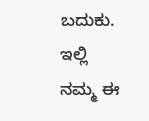ಬದುಕು. ಇಲ್ಲಿ ನಮ್ಮ ಈ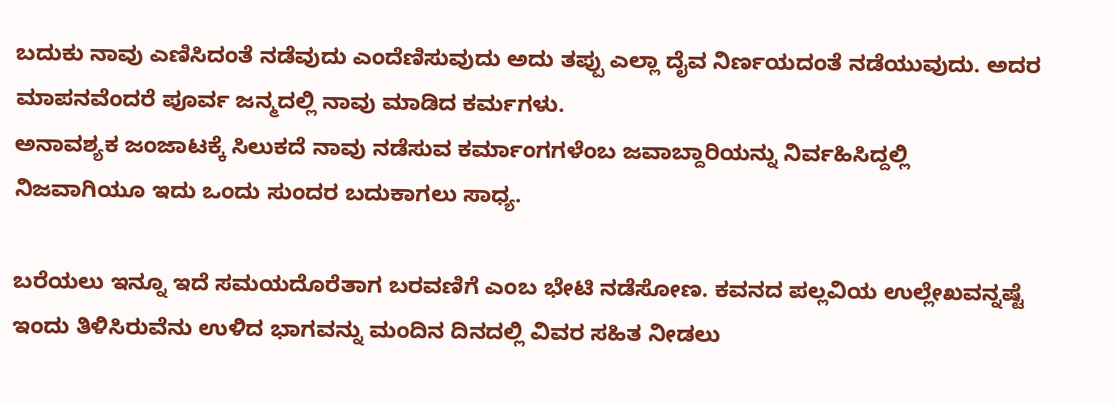ಬದುಕು ನಾವು ಎಣಿಸಿದಂತೆ ನಡೆವುದು ಎಂದೆಣಿಸುವುದು ಅದು ತಪ್ಪು ಎಲ್ಲಾ ದೈವ ನಿರ್ಣಯದಂತೆ ನಡೆಯುವುದು. ಅದರ ಮಾಪನವೆಂದರೆ ಪೂರ್ವ ಜನ್ಮದಲ್ಲಿ ನಾವು ಮಾಡಿದ ಕರ್ಮಗಳು.
ಅನಾವಶ್ಯಕ ಜಂಜಾಟಕ್ಕೆ ಸಿಲುಕದೆ ನಾವು ನಡೆಸುವ ಕರ್ಮಾಂಗಗಳೆಂಬ ಜವಾಬ್ದಾರಿಯನ್ನು ನಿರ್ವಹಿಸಿದ್ದಲ್ಲಿ ನಿಜವಾಗಿಯೂ ಇದು ಒಂದು ಸುಂದರ ಬದುಕಾಗಲು ಸಾಧ್ಯ.

ಬರೆಯಲು ಇನ್ನೂ ಇದೆ ಸಮಯದೊರೆತಾಗ ಬರವಣಿಗೆ ಎಂಬ ಭೇಟಿ ನಡೆಸೋಣ. ಕವನದ ಪಲ್ಲವಿಯ ಉಲ್ಲೇಖವನ್ನಷ್ಟೆ ಇಂದು ತಿಳಿಸಿರುವೆನು ಉಳಿದ ಭಾಗವನ್ನು ಮಂದಿನ ದಿನದಲ್ಲಿ ವಿವರ ಸಹಿತ ನೀಡಲು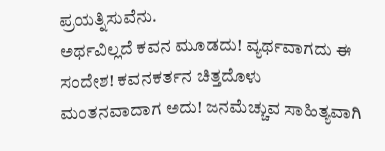ಪ್ರಯತ್ನಿಸುವೆನು.
ಅರ್ಥವಿಲ್ಲದೆ ಕವನ ಮೂಡದು! ವ್ಯರ್ಥವಾಗದು ಈ ಸಂದೇಶ! ಕವನಕರ್ತನ ಚಿತ್ತದೊಳು ಮಂತನವಾದಾಗ ಅದು! ಜನಮೆಚ್ಚುವ ಸಾಹಿತ್ಯವಾಗಿ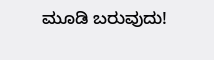ಮೂಡಿ ಬರುವುದು!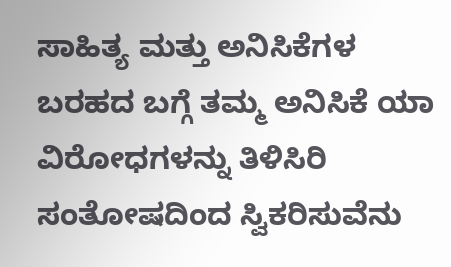ಸಾಹಿತ್ಯ ಮತ್ತು ಅನಿಸಿಕೆಗಳ ಬರಹದ ಬಗ್ಗೆ ತಮ್ಮ ಅನಿಸಿಕೆ ಯಾ ವಿರೋಧಗಳನ್ನು ತಿಳಿಸಿರಿ ಸಂತೋಷದಿಂದ ಸ್ವಿಕರಿಸುವೆನು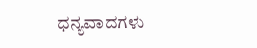ಧನ್ಯವಾದಗಳು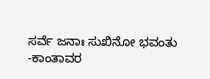ಸರ್ವೆ ಜನಾಃ ಸುಖಿನೋ ಭವಂತು
-ಕಾಂತಾವರ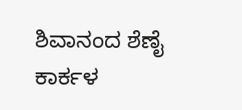ಶಿವಾನಂದ ಶೆಣೈ ಕಾರ್ಕಳ